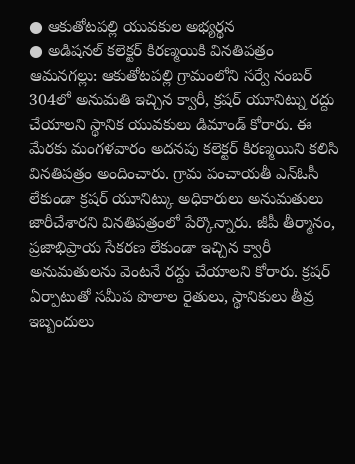● ఆకుతోటపల్లి యువకుల అభ్యర్థన
● అడిషనల్ కలెక్టర్ కిరణ్మయికి వినతిపత్రం
ఆమనగల్లు: ఆకుతోటపల్లి గ్రామంలోని సర్వే నంబర్ 304లో అనుమతి ఇచ్చిన క్వారీ, క్రషర్ యూనిట్ను రద్దు చేయాలని స్థానిక యువకులు డిమాండ్ కోరారు. ఈ మేరకు మంగళవారం అదనపు కలెక్టర్ కిరణ్మయిని కలిసి వినతిపత్రం అందించారు. గ్రామ పంచాయతీ ఎన్ఓసీ లేకుండా క్రషర్ యూనిట్కు అధికారులు అనుమతులు జారీచేశారని వినతిపత్రంలో పేర్కొన్నారు. జీపీ తీర్మానం, ప్రజాభిప్రాయ సేకరణ లేకుండా ఇచ్చిన క్వారీ అనుమతులను వెంటనే రద్దు చేయాలని కోరారు. క్రషర్ ఏర్పాటుతో సమీప పొలాల రైతులు, స్థానికులు తీవ్ర ఇబ్బందులు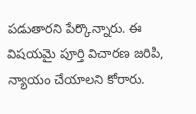పడుతారని పేర్కొన్నారు. ఈ విషయమై పూర్తి విచారణ జరిపి, న్యాయం చేయాలని కోరారు.